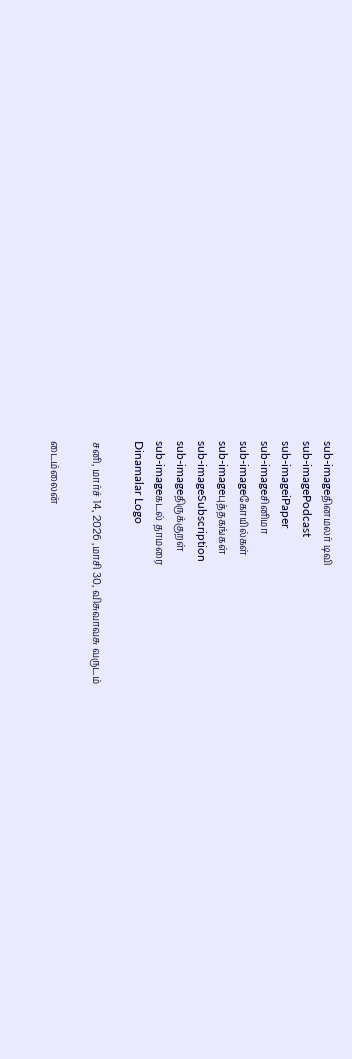sub-imageதினமலர் டிவி
sub-imagePodcast
sub-imageiPaper
sub-imageசினிமா
sub-imageகோயில்கள்
sub-imageபுத்தகங்கள்
sub-imageSubscription
sub-imageதிருக்குறள்
sub-imageகடல் தாமரை
Dinamalar Logo

சனி, மார்ச் 14, 2026 ,மாசி 30, விசுவாவசு வருடம்

டைம்லைன்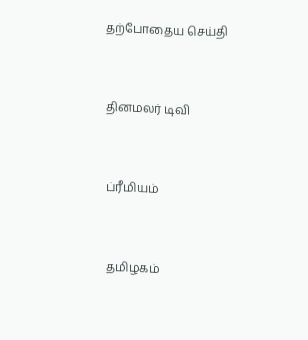தற்போதைய செய்தி


தினமலர் டிவி


ப்ரீமியம்


தமிழகம்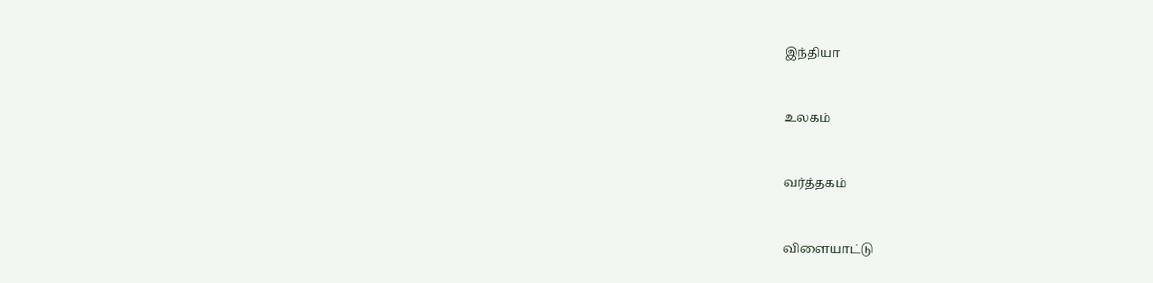இந்தியா


உலகம்


வர்த்தகம்


விளையாட்டு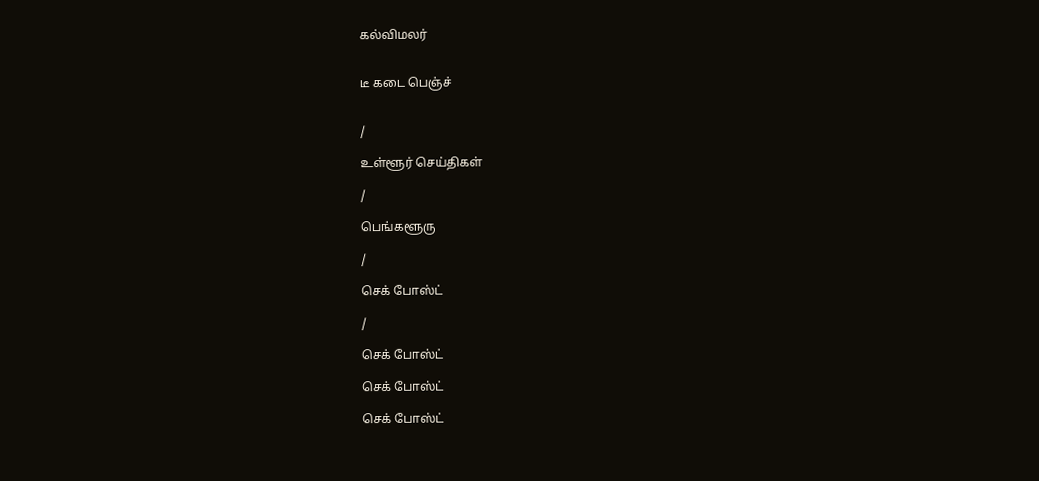கல்விமலர்


டீ கடை பெஞ்ச்


/

உள்ளூர் செய்திகள்

/

பெங்களூரு

/

செக் போஸ்ட்

/

செக் போஸ்ட்

செக் போஸ்ட்

செக் போஸ்ட்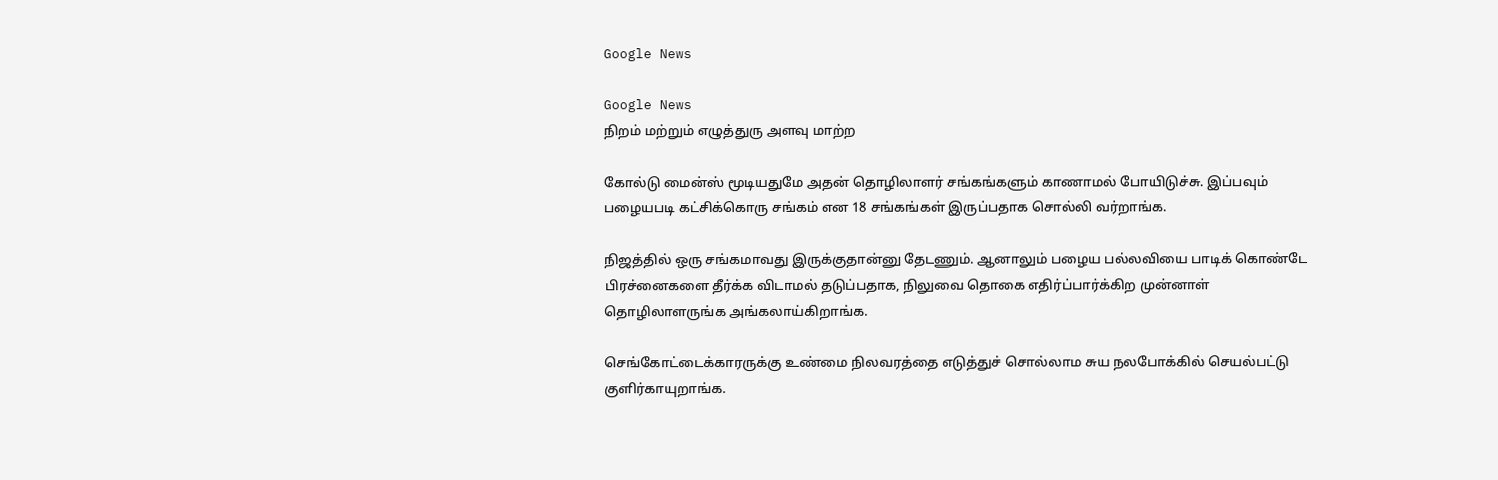Google News

Google News
நிறம் மற்றும் எழுத்துரு அளவு மாற்ற

கோல்டு மைன்ஸ் மூடியதுமே அதன் தொழிலாளர் சங்கங்களும் காணாமல் போயிடுச்சு. இப்பவும் பழையபடி கட்சிக்கொரு சங்கம் என 18 சங்கங்கள் இருப்பதாக சொல்லி வர்றாங்க.

நிஜத்தில் ஒரு சங்கமாவது இருக்குதான்னு தேடணும். ஆனாலும் பழைய பல்லவியை பாடிக் கொண்டே பிரச்னைகளை தீர்க்க விடாமல் தடுப்பதாக, நிலுவை தொகை எதிர்ப்பார்க்கிற முன்னாள் தொழிலாளருங்க அங்கலாய்கிறாங்க.

செங்கோட்டைக்காரருக்கு உண்மை நிலவரத்தை எடுத்துச் சொல்லாம சுய நலபோக்கில் செயல்பட்டு குளிர்காயுறாங்க.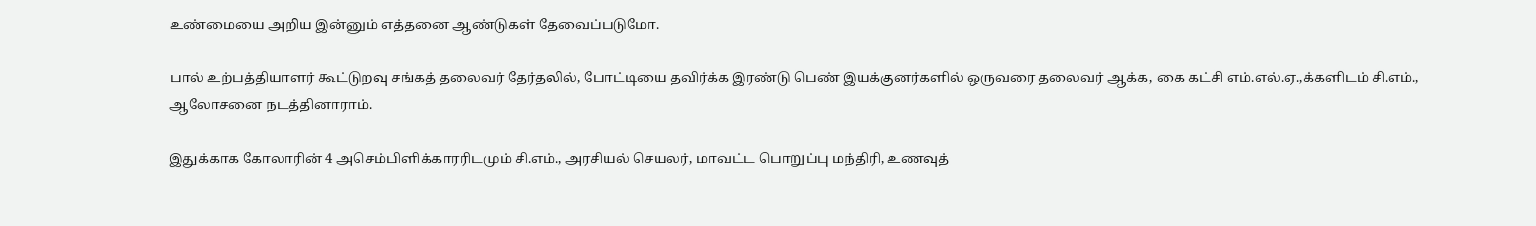உண்மையை அறிய இன்னும் எத்தனை ஆண்டுகள் தேவைப்படுமோ.

பால் உற்பத்தியாளர் கூட்டுறவு சங்கத் தலைவர் தேர்தலில், போட்டியை தவிர்க்க இரண்டு பெண் இயக்குனர்களில் ஒருவரை தலைவர் ஆக்க, கை கட்சி எம்.எல்.ஏ.,க்களிடம் சி.எம்., ஆலோசனை நடத்தினாராம்.

இதுக்காக கோலாரின் 4 அசெம்பிளிக்காரரிடமும் சி.எம்., அரசியல் செயலர், மாவட்ட பொறுப்பு மந்திரி, உணவுத்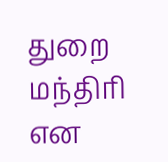துறை மந்திரி என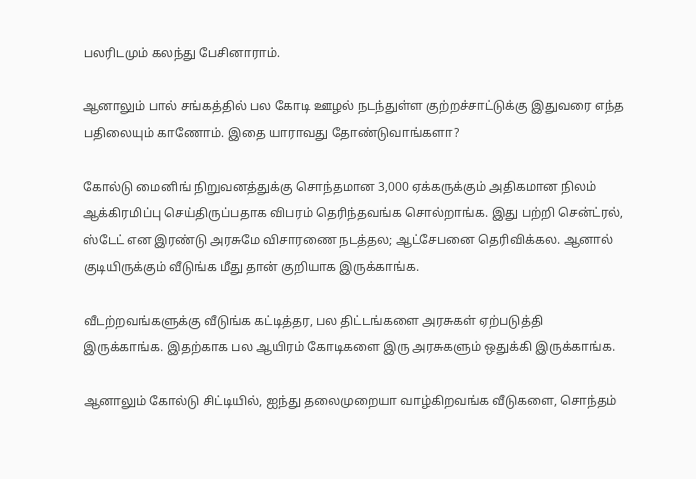பலரிடமும் கலந்து பேசினாராம்.

ஆனாலும் பால் சங்கத்தில் பல கோடி ஊழல் நடந்துள்ள குற்றச்சாட்டுக்கு இதுவரை எந்த பதிலையும் காணோம். இதை யாராவது தோண்டுவாங்களா?

கோல்டு மைனிங் நிறுவனத்துக்கு சொந்தமான 3,000 ஏக்கருக்கும் அதிகமான நிலம் ஆக்கிரமிப்பு செய்திருப்பதாக விபரம் தெரிந்தவங்க சொல்றாங்க. இது பற்றி சென்ட்ரல், ஸ்டேட் என இரண்டு அரசுமே விசாரணை நடத்தல; ஆட்சேபனை தெரிவிக்கல. ஆனால் குடியிருக்கும் வீடுங்க மீது தான் குறியாக இருக்காங்க.

வீடற்றவங்களுக்கு வீடுங்க கட்டித்தர, பல திட்டங்களை அரசுகள் ஏற்படுத்தி இருக்காங்க. இதற்காக பல ஆயிரம் கோடிகளை இரு அரசுகளும் ஒதுக்கி இருக்காங்க.

ஆனாலும் கோல்டு சிட்டியில், ஐந்து தலைமுறையா வாழ்கிறவங்க வீடுகளை, சொந்தம்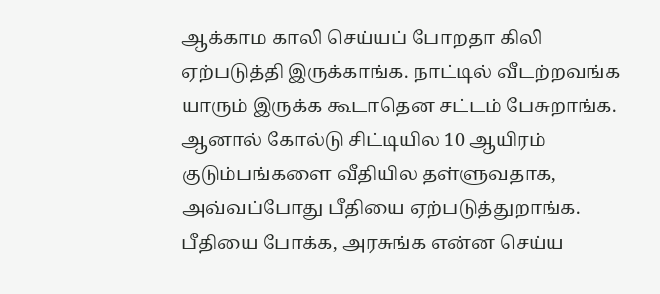ஆக்காம காலி செய்யப் போறதா கிலி ஏற்படுத்தி இருக்காங்க. நாட்டில் வீடற்றவங்க யாரும் இருக்க கூடாதென சட்டம் பேசுறாங்க. ஆனால் கோல்டு சிட்டியில 10 ஆயிரம் குடும்பங்களை வீதியில தள்ளுவதாக, அவ்வப்போது பீதியை ஏற்படுத்துறாங்க. பீதியை போக்க, அரசுங்க என்ன செய்ய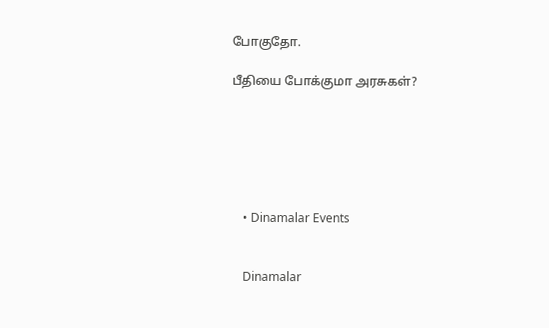போகுதோ.

பீதியை போக்குமா அரசுகள்?






    • Dinamalar Events


    Dinamalar